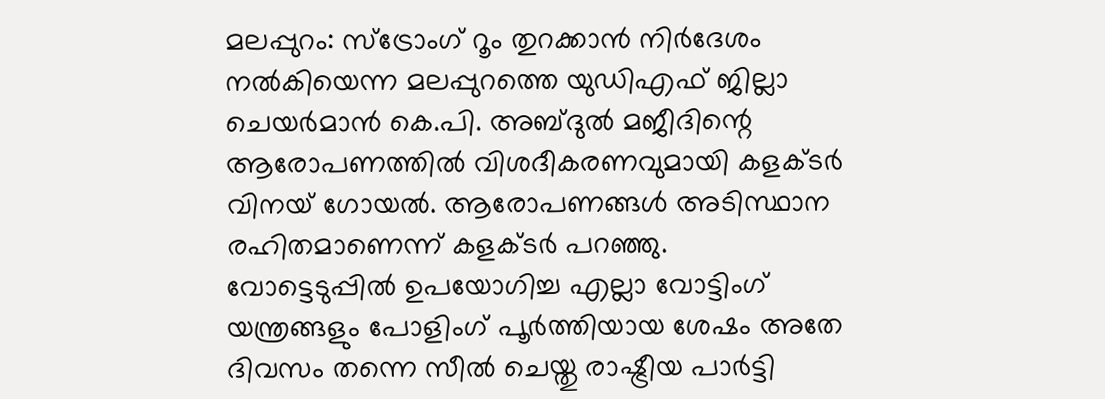മലപ്പുറം: സ്ട്രോംഗ് റൂം തുറക്കാൻ നിർദേശം നൽകിയെന്ന മലപ്പുറത്തെ യുഡിഎഫ് ജില്ലാ ചെയർമാൻ കെ.പി. അബ്ദുൽ മജീദിന്റെ ആരോപണത്തിൽ വിശദീകരണവുമായി കളക്ടർ വിനയ് ഗോയൽ. ആരോപണങ്ങൾ അടിസ്ഥാന രഹിതമാണെന്ന് കളക്ടർ പറഞ്ഞു.
വോട്ടെടുപ്പിൽ ഉപയോഗിച്ച എല്ലാ വോട്ടിംഗ് യന്ത്രങ്ങളും പോളിംഗ് പൂർത്തിയായ ശേഷം അതേ ദിവസം തന്നെ സീൽ ചെയ്തു രാഷ്ട്രീയ പാർട്ടി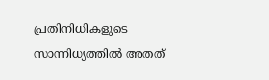പ്രതിനിധികളുടെ സാന്നിധ്യത്തിൽ അതത്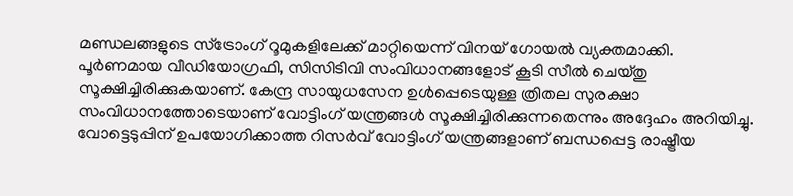മണ്ഡലങ്ങളുടെ സ്ട്രോംഗ് റൂമുകളിലേക്ക് മാറ്റിയെന്ന് വിനയ് ഗോയൽ വ്യക്തമാക്കി.
പൂർണമായ വീഡിയോഗ്രഫി, സിസിടിവി സംവിധാനങ്ങളോട് കൂടി സീൽ ചെയ്തു സൂക്ഷിച്ചിരിക്കുകയാണ്. കേന്ദ്ര സായുധസേന ഉൾപ്പെടെയുള്ള ത്രിതല സുരക്ഷാ സംവിധാനത്തോടെയാണ് വോട്ടിംഗ് യന്ത്രങ്ങൾ സൂക്ഷിച്ചിരിക്കുന്നതെന്നും അദ്ദേഹം അറിയിച്ചു.
വോട്ടെടുപ്പിന് ഉപയോഗിക്കാത്ത റിസർവ് വോട്ടിംഗ് യന്ത്രങ്ങളാണ് ബന്ധപ്പെട്ട രാഷ്ട്രീയ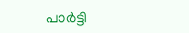പാർട്ടി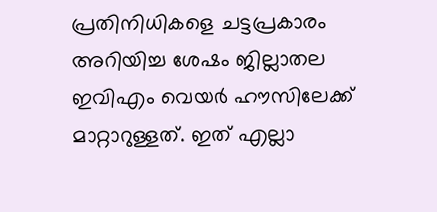പ്രതിനിധികളെ ചട്ടപ്രകാരം അറിയിച്ച ശേഷം ജില്ലാതല ഇവിഎം വെയർ ഹൗസിലേക്ക് മാറ്റാറുള്ളത്. ഇത് എല്ലാ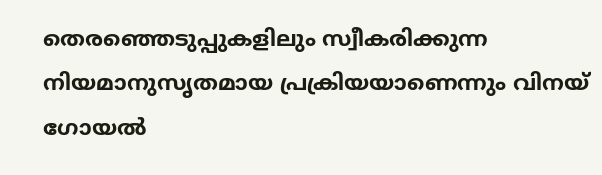തെരഞ്ഞെടുപ്പുകളിലും സ്വീകരിക്കുന്ന നിയമാനുസൃതമായ പ്രക്രിയയാണെന്നും വിനയ് ഗോയൽ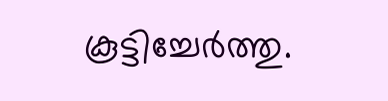കൂട്ടിച്ചേർത്തു.